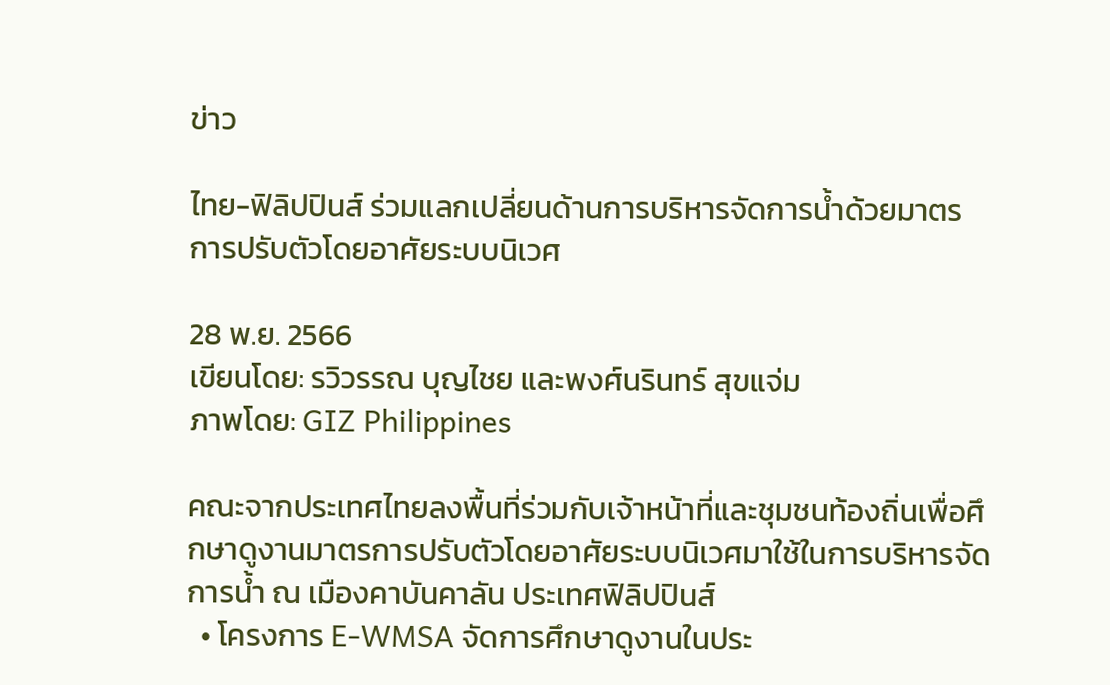ข่าว

ไทย-ฟิลิปปินส์ ร่วมแลกเปลี่ยนด้านการบริหารจัดการน้ำด้วยมาตรการปรับตัวโดยอาศัยระบบนิเวศ

28 พ.ย. 2566
เขียนโดย: รวิวรรณ บุญไชย และพงศ์นรินทร์ สุขแจ่ม
ภาพโดย: GIZ Philippines

คณะจากประเทศไทยลงพื้นที่ร่วมกับเจ้าหน้าที่และชุมชนท้องถิ่นเพื่อศึกษาดูงานมาตรการปรับตัวโดยอาศัยระบบนิเวศมาใช้ในการบริหารจัดการน้ำ ณ เมืองคาบันคาลัน ประเทศฟิลิปปินส์
  • โครงการ E-WMSA จัดการศึกษาดูงานในประ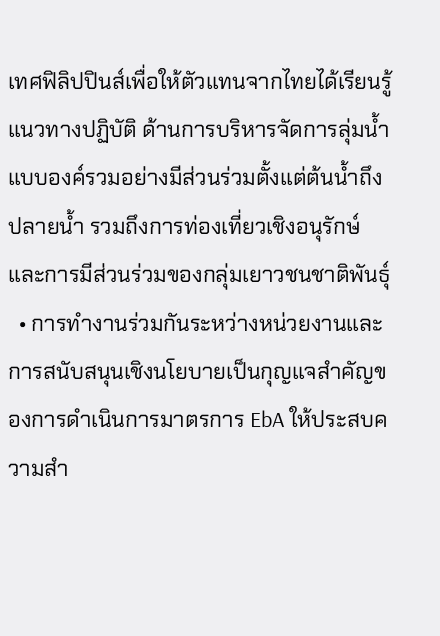เทศฟิลิปปินส์เพื่อให้ตัวแทนจากไทยได้เรียนรู้แนวทางปฏิบัติ ด้านการบริหารจัดการลุ่มน้ำแบบองค์รวมอย่างมีส่วนร่วมตั้งแต่ต้นน้ำถึงปลายน้ำ รวมถึงการท่องเที่ยวเชิงอนุรักษ์ และการมีส่วนร่วมของกลุ่มเยาวชนชาติพันธุ์
  • การทำงานร่วมกันระหว่างหน่วยงานและการสนับสนุนเชิงนโยบายเป็นกุญแจสำคัญของการดำเนินการมาตรการ EbA ให้ประสบความสำ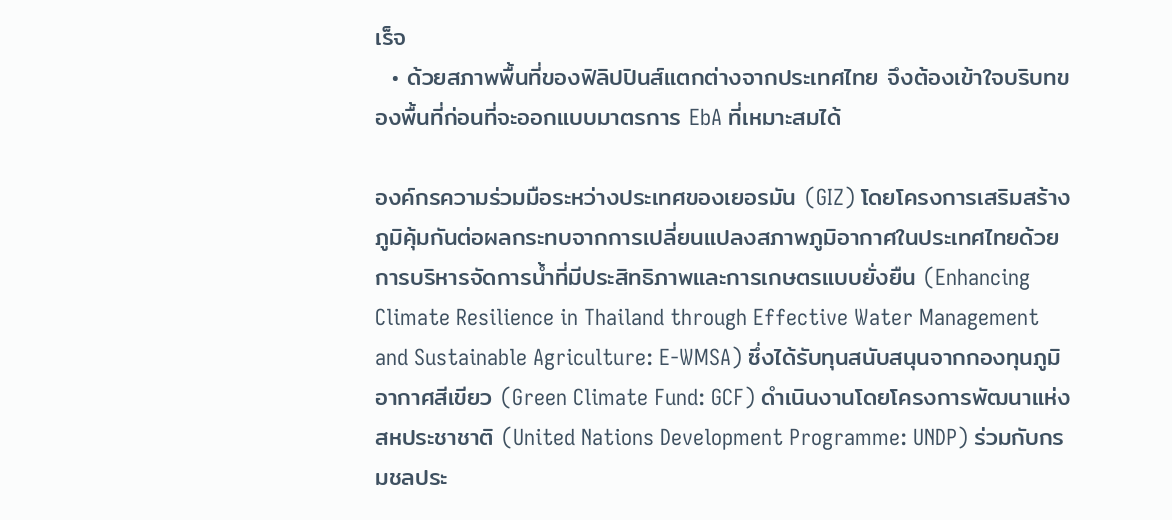เร็จ
  • ด้วยสภาพพื้นที่ของฟิลิปปินส์แตกต่างจากประเทศไทย จึงต้องเข้าใจบริบทของพื้นที่ก่อนที่จะออกแบบมาตรการ EbA ที่เหมาะสมได้

องค์กรความร่วมมือระหว่างประเทศของเยอรมัน (GIZ) โดยโครงการเสริมสร้างภูมิคุ้มกันต่อผลกระทบจากการเปลี่ยนแปลงสภาพภูมิอากาศในประเทศไทยด้วยการบริหารจัดการน้ำที่มีประสิทธิภาพและการเกษตรแบบยั่งยืน (Enhancing Climate Resilience in Thailand through Effective Water Management and Sustainable Agriculture: E-WMSA) ซึ่งได้รับทุนสนับสนุนจากกองทุนภูมิอากาศสีเขียว (Green Climate Fund: GCF) ดำเนินงานโดยโครงการพัฒนาแห่งสหประชาชาติ (United Nations Development Programme: UNDP) ร่วมกับกรมชลประ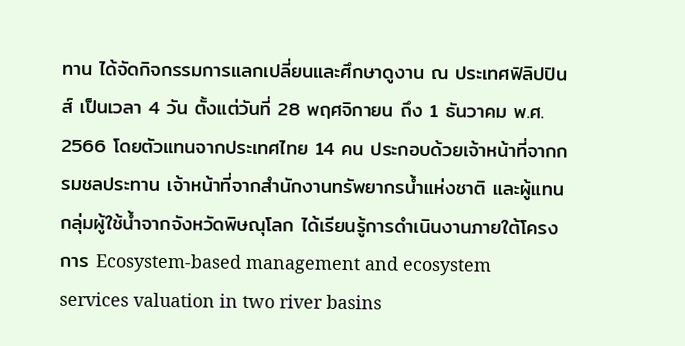ทาน ได้จัดกิจกรรมการแลกเปลี่ยนและศึกษาดูงาน ณ ประเทศฟิลิปปินส์ เป็นเวลา 4 วัน ตั้งแต่วันที่ 28 พฤศจิกายน ถึง 1 ธันวาคม พ.ศ. 2566 โดยตัวแทนจากประเทศไทย 14 คน ประกอบด้วยเจ้าหน้าที่จากกรมชลประทาน เจ้าหน้าที่จากสำนักงานทรัพยากรน้ำแห่งชาติ และผู้แทนกลุ่มผู้ใช้น้ำจากจังหวัดพิษณุโลก ได้เรียนรู้การดำเนินงานภายใต้โครงการ Ecosystem-based management and ecosystem services valuation in two river basins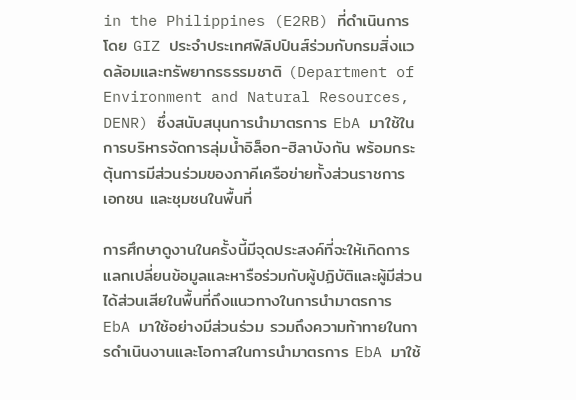in the Philippines (E2RB) ที่ดำเนินการโดย GIZ ประจำประเทศฟิลิปปินส์ร่วมกับกรมสิ่งแวดล้อมและทรัพยากรธรรมชาติ (Department of Environment and Natural Resources, DENR) ซึ่งสนับสนุนการนำมาตรการ EbA มาใช้ในการบริหารจัดการลุ่มน้ำอิล็อก-ฮิลาบังกัน พร้อมกระตุ้นการมีส่วนร่วมของภาคีเครือข่ายทั้งส่วนราชการ เอกชน และชุมชนในพื้นที่

การศึกษาดูงานในครั้งนี้มีจุดประสงค์ที่จะให้เกิดการแลกเปลี่ยนข้อมูลและหารือร่วมกับผู้ปฏิบัติและผู้มีส่วนได้ส่วนเสียในพื้นที่ถึงแนวทางในการนำมาตรการ EbA มาใช้อย่างมีส่วนร่วม รวมถึงความท้าทายในการดำเนินงานและโอกาสในการนำมาตรการ EbA มาใช้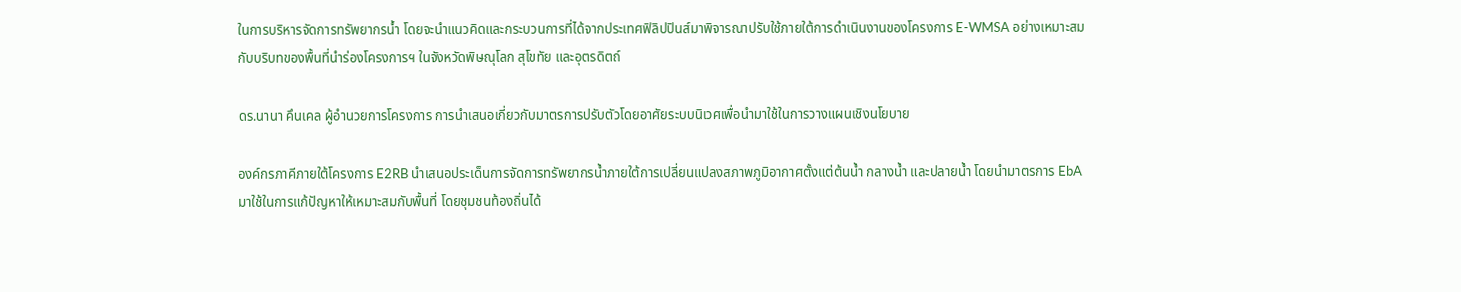ในการบริหารจัดการทรัพยากรน้ำ โดยจะนำแนวคิดและกระบวนการที่ได้จากประเทศฟิลิปปินส์มาพิจารณาปรับใช้ภายใต้การดำเนินงานของโครงการ E-WMSA อย่างเหมาะสมกับบริบทของพื้นที่นำร่องโครงการฯ ในจังหวัดพิษณุโลก สุโขทัย และอุตรดิตถ์

ดร.นานา คึนเคล ผู้อำนวยการโครงการ การนำเสนอเกี่ยวกับมาตรการปรับตัวโดยอาศัยระบบนิเวศเพื่อนำมาใช้ในการวางแผนเชิงนโยบาย

องค์กรภาคีภายใต้โครงการ E2RB นำเสนอประเด็นการจัดการทรัพยากรน้ำภายใต้การเปลี่ยนแปลงสภาพภูมิอากาศตั้งแต่ต้นน้ำ กลางน้ำ และปลายน้ำ โดยนำมาตรการ EbA มาใช้ในการแก้ปัญหาให้เหมาะสมกับพื้นที่ โดยชุมชนท้องถิ่นได้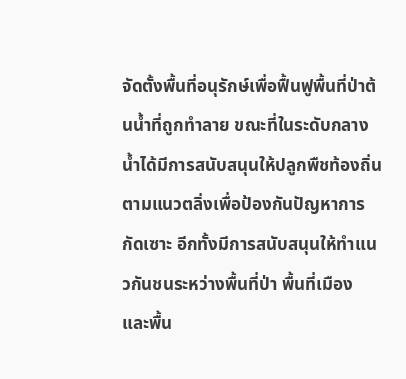จัดตั้งพื้นที่อนุรักษ์เพื่อฟื้นฟูพื้นที่ป่าต้นน้ำที่ถูกทำลาย ขณะที่ในระดับกลางน้ำได้มีการสนับสนุนให้ปลูกพืชท้องถิ่นตามแนวตลิ่งเพื่อป้องกันปัญหาการกัดเซาะ อีกทั้งมีการสนับสนุนให้ทำแนวกันชนระหว่างพื้นที่ป่า พื้นที่เมือง และพื้น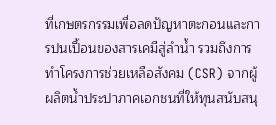ที่เกษตรกรรมเพื่อลดปัญหาตะกอนและการปนเปื้อนของสารเคมีสู่ลำน้ำ รวมถึงการทำโครงการช่วยเหลือสังคม (CSR) จากผู้ผลิตน้ำประปาภาคเอกชนที่ให้ทุนสนับสนุ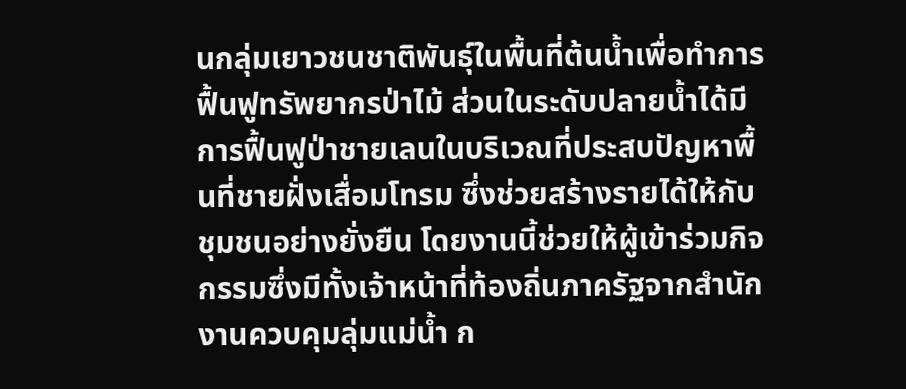นกลุ่มเยาวชนชาติพันธุ์ในพื้นที่ต้นน้ำเพื่อทำการฟื้นฟูทรัพยากรป่าไม้ ส่วนในระดับปลายน้ำได้มีการฟื้นฟูป่าชายเลนในบริเวณที่ประสบปัญหาพื้นที่ชายฝั่งเสื่อมโทรม ซึ่งช่วยสร้างรายได้ให้กับชุมชนอย่างยั่งยืน โดยงานนี้ช่วยให้ผู้เข้าร่วมกิจกรรมซึ่งมีทั้งเจ้าหน้าที่ท้องถิ่นภาครัฐจากสำนักงานควบคุมลุ่มแม่น้ำ ก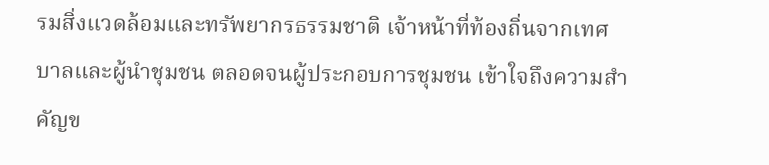รมสิ่งแวดล้อมและทรัพยากรธรรมชาติ เจ้าหน้าที่ท้องถิ่นจากเทศบาลและผู้นำชุมชน ตลอดจนผู้ประกอบการชุมชน เข้าใจถึงความสำคัญข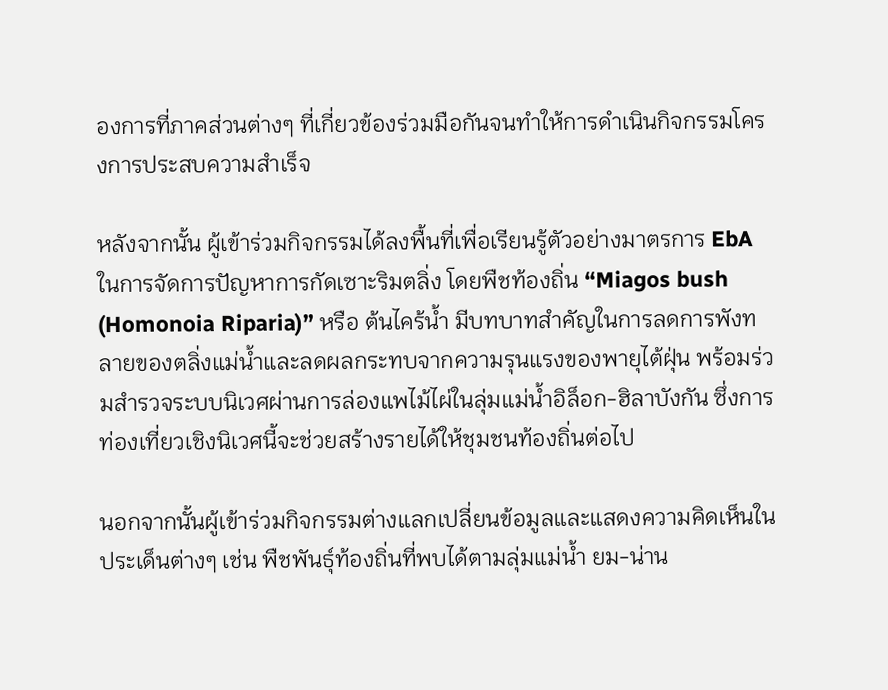องการที่ภาคส่วนต่างๆ ที่เกี่ยวข้องร่วมมือกันจนทำให้การดำเนินกิจกรรมโครงการประสบความสำเร็จ

หลังจากนั้น ผู้เข้าร่วมกิจกรรมได้ลงพื้นที่เพื่อเรียนรู้ตัวอย่างมาตรการ EbA ในการจัดการปัญหาการกัดเซาะริมตลิ่ง โดยพืชท้องถิ่น “Miagos bush (Homonoia Riparia)” หรือ ต้นไคร้น้ำ มีบทบาทสำคัญในการลดการพังทลายของตลิ่งแม่น้ำและลดผลกระทบจากความรุนแรงของพายุไต้ฝุ่น พร้อมร่วมสำรวจระบบนิเวศผ่านการล่องแพไม้ไผ่ในลุ่มแม่น้ำอิล็อก-ฮิลาบังกัน ซึ่งการท่องเที่ยวเชิงนิเวศนี้จะช่วยสร้างรายได้ให้ชุมชนท้องถิ่นต่อไป

นอกจากนั้นผู้เข้าร่วมกิจกรรมต่างแลกเปลี่ยนข้อมูลและแสดงความคิดเห็นในประเด็นต่างๆ เช่น พืชพันธุ์ท้องถิ่นที่พบได้ตามลุ่มแม่น้ำ ยม-น่าน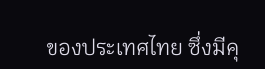ของประเทศไทย ซึ่งมีคุ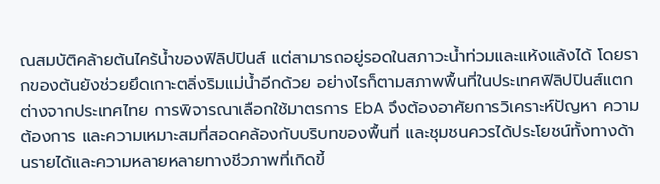ณสมบัติคล้ายต้นไคร้น้ำของฟิลิปปินส์ แต่สามารถอยู่รอดในสภาวะน้ำท่วมและแห้งแล้งได้ โดยรากของต้นยังช่วยยึดเกาะตลิ่งริมแม่น้ำอีกด้วย อย่างไรก็ตามสภาพพื้นที่ในประเทศฟิลิปปินส์แตกต่างจากประเทศไทย การพิจารณาเลือกใช้มาตรการ EbA จึงต้องอาศัยการวิเคราะห์ปัญหา ความต้องการ และความเหมาะสมที่สอดคล้องกับบริบทของพื้นที่ และชุมชนควรได้ประโยชน์ทั้งทางด้านรายได้และความหลายหลายทางชีวภาพที่เกิดขี้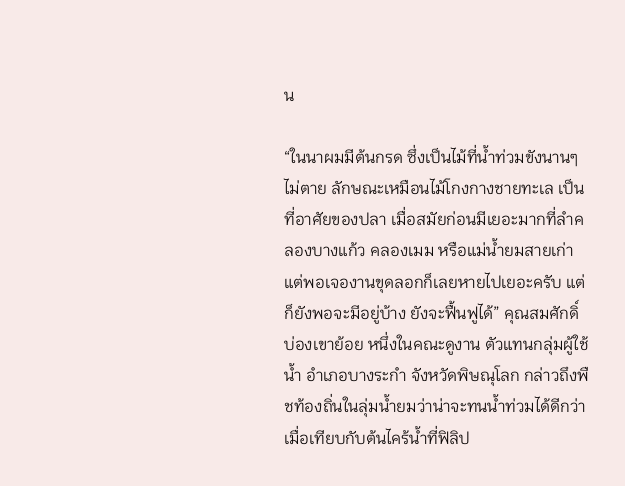น

“ในนาผมมีต้นกรด ซึ่งเป็นไม้ที่น้ำท่วมขังนานๆ ไม่ตาย ลักษณะเหมือนไม้โกงกางชายทะเล เป็นที่อาศัยของปลา เมื่อสมัยก่อนมีเยอะมากที่ลำคลองบางแก้ว คลองเมม หรือแม่น้ำยมสายเก่า แต่พอเจองานขุดลอกก็เลยหายไปเยอะครับ แต่ก็ยังพอจะมีอยู่บ้าง ยังจะฟื้นฟูได้” คุณสมศักดิ์ บ่องเขาย้อย หนึ่งในคณะดูงาน ตัวแทนกลุ่มผู้ใช้น้ำ อำเภอบางระกำ จังหวัดพิษณุโลก กล่าวถึงพืชท้องถิ่นในลุ่มน้ำยมว่าน่าจะทนน้ำท่วมได้ดีกว่าเมื่อเทียบกับต้นไคร้น้ำที่ฟิลิป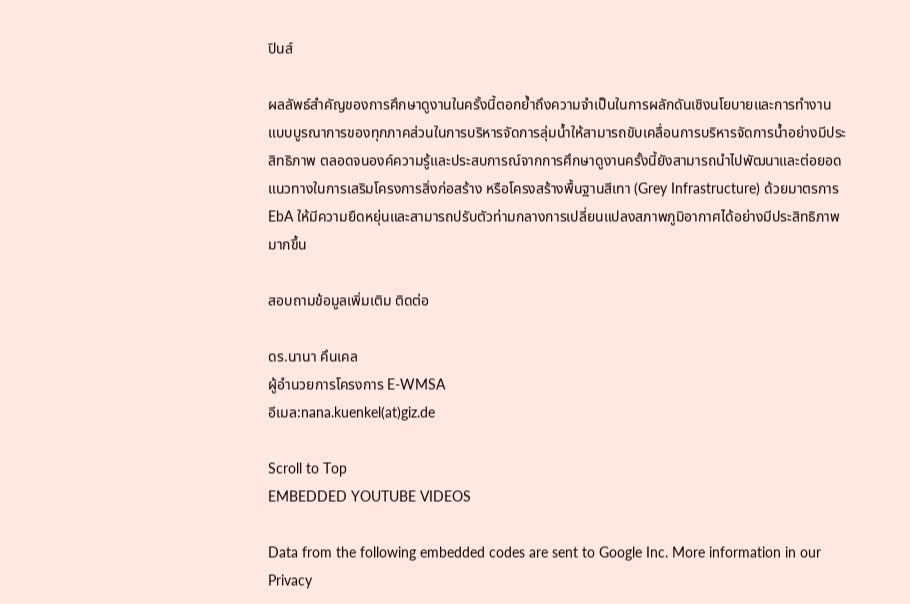ปินส์

ผลลัพธ์สำคัญของการศึกษาดูงานในครั้งนี้ตอกย้ำถึงความจำเป็นในการผลักดันเชิงนโยบายและการทำงานแบบบูรณาการของทุกภาคส่วนในการบริหารจัดการลุ่มน้ำให้สามารถขับเคลื่อนการบริหารจัดการน้ำอย่างมีประสิทธิภาพ ตลอดจนองค์ความรู้และประสบการณ์จากการศึกษาดูงานครั้งนี้ยังสามารถนำไปพัฒนาและต่อยอดแนวทางในการเสริมโครงการสิ่งก่อสร้าง หรือโครงสร้างพื้นฐานสีเทา (Grey Infrastructure) ด้วยมาตรการ EbA ให้มีความยืดหยุ่นและสามารถปรับตัวท่ามกลางการเปลี่ยนแปลงสภาพภูมิอากาศได้อย่างมีประสิทธิภาพมากขึ้น

สอบถามข้อมูลเพิ่มเติม ติดต่อ

ดร.นานา คึนเคล
ผู้อำนวยการโครงการ E-WMSA
อีเมล:nana.kuenkel(at)giz.de

Scroll to Top
EMBEDDED YOUTUBE VIDEOS

Data from the following embedded codes are sent to Google Inc. More information in our Privacy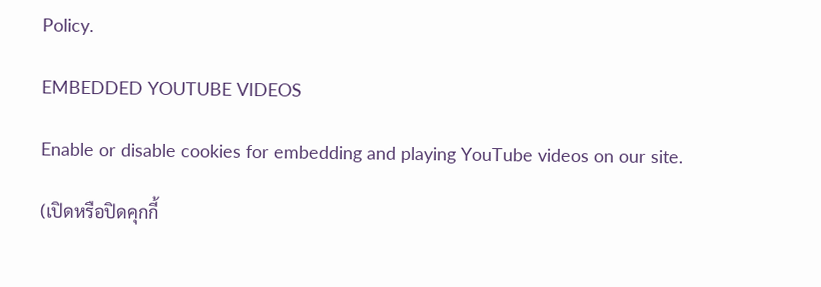Policy.

EMBEDDED YOUTUBE VIDEOS

Enable or disable cookies for embedding and playing YouTube videos on our site.

(เปิดหรือปิดคุกกี้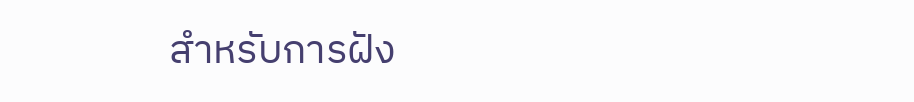สำหรับการฝัง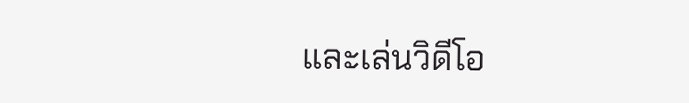และเล่นวิดีโอ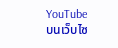YouTube บนเว็บไซ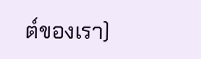ต์ของเรา)